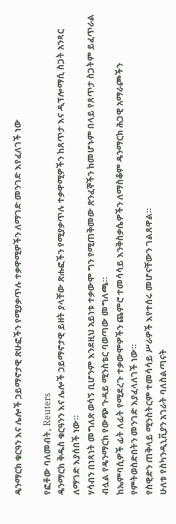ዴንማርክ ቁርዓን እና ሌሎች ኃይማኖታዊ ጽሁፎችን የሚያቃጥሉ ተቃዋሚዎችን ለማገድ መንገድ እየፈለገች ነው

የፎቶው ባለመብት, Reuters
ዴንማርክ ቅዱስ ቁርዓንን እና ሌሎች ኃይማኖታዊ ይዘት ያላቸው ጽሑፎችን የሚያቃጥሉ ተቃዋሚዎችን ከጸጥታ እና ዲፕሎማሲ ስጋት አንጻር ለማገድ እያሰበች ነው።
ሃሳብን በነጻነት መግለጽ ወሳኝ ቢሆንም እንደዚህ አይነቱ ተቃውሞ ግን የሚጠቅመው ጽንፈኞችን ከመሆኑም በላይ የጸጥታ ስጋትም ይፈጥራል ብሏል የዴንማርክ የውጭ ጉዳይ ሚንስቴር ባወጣው መግለጫ።
ከኤምባሲዎች ፊት ለፊት የሚደረጉ ተቃውሞዎችን ጨምሮ ተመሳሳይ እንቅስቃሴዎችን ለማስቆም ዴንማርክ ሕጋዊ አማራጮችን የምትወስድበትን መንገድ እያፈላለገች ነው።
የስዊድን ጠቅላይ ሚንስትርም ተመሳሳይ ሥራዎች እየተሰሩ መሆናቸውን ገልጸዋል።
ሁለቱ የስካንዲኒቪያን አገራት ባለስልጣናት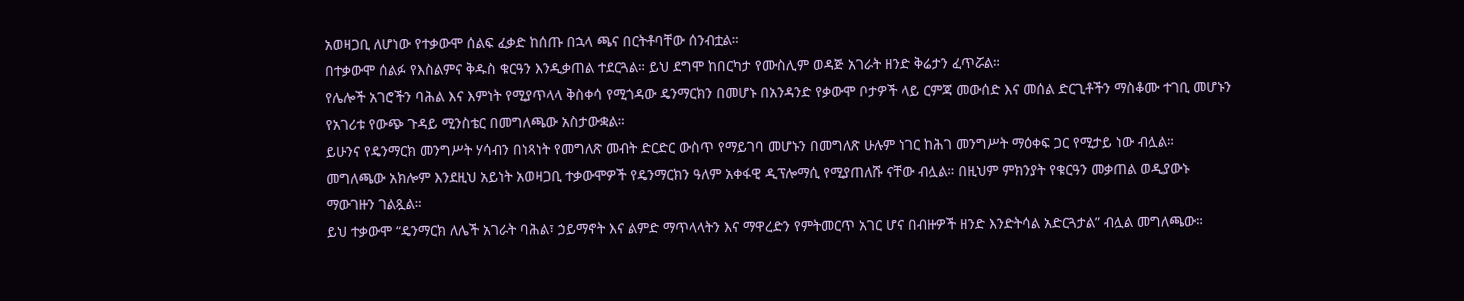አወዛጋቢ ለሆነው የተቃውሞ ሰልፍ ፈቃድ ከሰጡ በኋላ ጫና በርትቶባቸው ሰንብቷል።
በተቃውሞ ሰልፉ የእስልምና ቅዱስ ቁርዓን እንዲቃጠል ተደርጓል። ይህ ደግሞ ከበርካታ የሙስሊም ወዳጅ አገራት ዘንድ ቅሬታን ፈጥሯል።
የሌሎች አገሮችን ባሕል እና እምነት የሚያጥላላ ቅስቀሳ የሚጎዳው ዴንማርክን በመሆኑ በአንዳንድ የቃውሞ ቦታዎች ላይ ርምጃ መውሰድ እና መሰል ድርጊቶችን ማስቆሙ ተገቢ መሆኑን የአገሪቱ የውጭ ጉዳይ ሚንስቴር በመግለጫው አስታውቋል።
ይሁንና የዴንማርክ መንግሥት ሃሳብን በነጻነት የመግለጽ መብት ድርድር ውስጥ የማይገባ መሆኑን በመግለጽ ሁሉም ነገር ከሕገ መንግሥት ማዕቀፍ ጋር የሚታይ ነው ብሏል።
መግለጫው አክሎም እንደዚህ አይነት አወዛጋቢ ተቃውሞዎች የዴንማርክን ዓለም አቀፋዊ ዲፕሎማሲ የሚያጠለሹ ናቸው ብሏል። በዚህም ምክንያት የቁርዓን መቃጠል ወዲያውኑ ማውገዙን ገልጿል።
ይህ ተቃውሞ “ዴንማርክ ለሌች አገራት ባሕል፣ ኃይማኖት እና ልምድ ማጥላላትን እና ማዋረድን የምትመርጥ አገር ሆና በብዙዎች ዘንድ እንድትሳል አድርጓታል” ብሏል መግለጫው።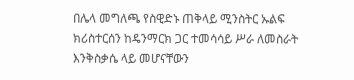በሌላ መግለጫ የስዊድኑ ጠቅላይ ሚንስትር ኡልፍ ክሪስተርሰን ከዴንማርክ ጋር ተመሳሳይ ሥራ ለመስራት እንቅስቃሴ ላይ መሆናቸውን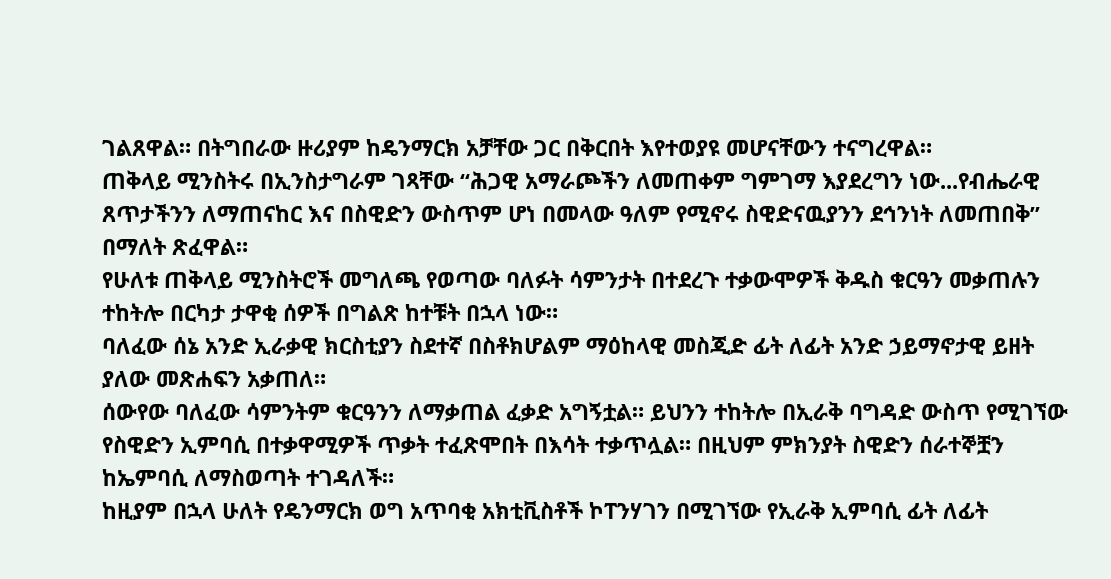ገልጸዋል። በትግበራው ዙሪያም ከዴንማርክ አቻቸው ጋር በቅርበት እየተወያዩ መሆናቸውን ተናግረዋል።
ጠቅላይ ሚንስትሩ በኢንስታግራም ገጻቸው “ሕጋዊ አማራጮችን ለመጠቀም ግምገማ እያደረግን ነው...የብሔራዊ ጸጥታችንን ለማጠናከር እና በስዊድን ውስጥም ሆነ በመላው ዓለም የሚኖሩ ስዊድናዉያንን ደኅንነት ለመጠበቅ” በማለት ጽፈዋል።
የሁለቱ ጠቅላይ ሚንስትሮች መግለጫ የወጣው ባለፉት ሳምንታት በተደረጉ ተቃውሞዎች ቅዱስ ቁርዓን መቃጠሉን ተከትሎ በርካታ ታዋቂ ሰዎች በግልጽ ከተቹት በኋላ ነው።
ባለፈው ሰኔ አንድ ኢራቃዊ ክርስቲያን ስደተኛ በስቶክሆልም ማዕከላዊ መስጂድ ፊት ለፊት አንድ ኃይማኖታዊ ይዘት ያለው መጽሐፍን አቃጠለ።
ሰውየው ባለፈው ሳምንትም ቁርዓንን ለማቃጠል ፈቃድ አግኝቷል። ይህንን ተከትሎ በኢራቅ ባግዳድ ውስጥ የሚገኘው የስዊድን ኢምባሲ በተቃዋሚዎች ጥቃት ተፈጽሞበት በእሳት ተቃጥሏል። በዚህም ምክንያት ስዊድን ሰራተኞቿን ከኤምባሲ ለማስወጣት ተገዳለች።
ከዚያም በኋላ ሁለት የዴንማርክ ወግ አጥባቂ አክቲቪስቶች ኮፐንሃገን በሚገኘው የኢራቅ ኢምባሲ ፊት ለፊት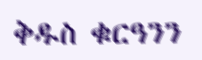ቅዱስ ቁርዓንን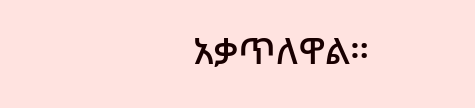አቃጥለዋል።